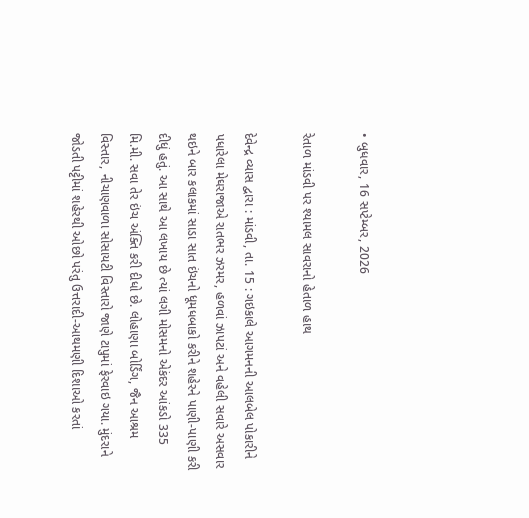• બુધવાર, 16 સપ્ટેમ્બર, 2026

રેતાળ માંડવી પર શ્યામલ સાવરાનો હેતાળ હાથ

દેવેન્દ્ર વ્યાસ દ્વારા : માંડવી, તા. 15 : ગઇકાલે આગમનની આલબેલ પોકારીને પધારેલા મેઘરાજાએ રાતભર ઝરમર, હળવાં ઝાપટાં અને વહેલી સવારે અસવાર થઇને બાર કલાકમાં સાડા સાત ઇંચનો ધૂમધબાકો કરીને શહેરને પાણી-પાણી કરી દીધું હતું. આ સાથે આ લખાય છે ત્યાં લગી મોસમનો એકંદર આંકડો 335 મિ.મી. સવા તેર ઇંચ અંક્તિ કરી દીધો છે. લોહાણા બોર્ડિંગ, જૈન આશ્રમ વિસ્તાર, નીચાણવાળા સોસાયટી વિસ્તારો જાણે ટાપુમાં ફેરવાઇ ગયા. મુંદરાને જોડતી પટ્ટીમાં શહેરથી ઓછો પરંતુ ઉત્તરાદી-આથમણી દિશાઓ કરતાં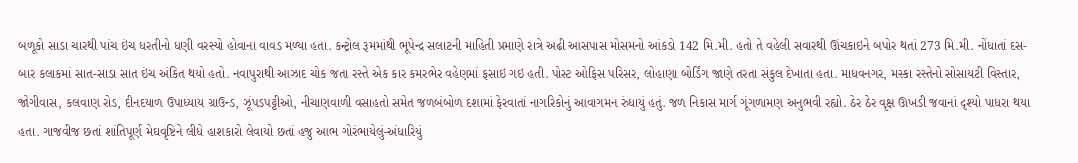બળૂકો સાડા ચારથી પાંચ ઇંચ ધરતીનો ધણી વરસ્યો હોવાના વાવડ મળ્યા હતા. કન્ટ્રોલ રૂમમાંથી ભૂપેન્દ્ર સલાટની માહિતી પ્રમાણે રાત્રે અઢી આસપાસ મોસમનો આંકડો 142 મિ.મી. હતો તે વહેલી સવારથી ઊંચકાઇને બપોર થતાં 273 મિ.મી. નોંધાતાં દસ-બાર કલાકમાં સાત-સાડા સાત ઇંચ અંકિત થયો હતો. નવાપુરાથી આઝાદ ચોક જતા રસ્તે એક કાર કમરભેર વહેણમાં ફસાઇ ગઇ હતી. પોસ્ટ ઓફિસ પરિસર, લોહાણા બોર્ડિંગ જાણે તરતા સંકુલ દેખાતા હતા. માધવનગર, મસ્કા રસ્તેનો સોસાયટી વિસ્તાર, જોગીવાસ, કલવાણ રોડ, દીનદયાળ ઉપાધ્યાય ગ્રાઉન્ડ, ઝૂંપડપટ્ટીઓ, નીચાણવાળી વસાહતો સમેત જળબંબોળ દશામાં ફેરવાતાં નાગરિકોનું આવાગમન રુંધાયું હતું. જળ નિકાસ માર્ગ ગૂંગળામણ અનુભવી રહ્યો. ઠેર ઠેર વૃક્ષ ઊખડી જવાનાં દૃશ્યો પાધરા થયા હતા. ગાજવીજ છતાં શાંતિપૂર્ણ મેઘવૃષ્ટિને લીધે હાશકારો લેવાયો છતાં હજુ આભ ગોરંભાયેલું-અંધારિયું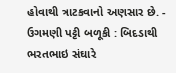હોવાથી ત્રાટકવાનો અણસાર છે. - ઉગમણી પટ્ટી બળૂકી : બિદડાથી ભરતભાઇ સંઘારે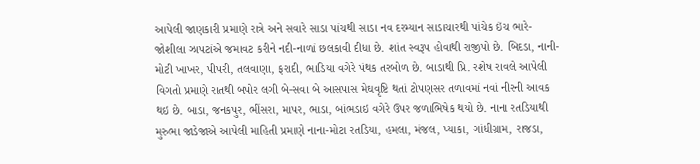આપેલી જાણકારી પ્રમાણે રાત્રે અને સવારે સાડા પાંચથી સાડા નવ દરમ્યાન સાડાચારથી પાંચેક ઇંચ ભારે-જોશીલા ઝાપટાંએ જમાવટ કરીને નદી-નાળાં છલકાવી દીધા છે. શાંત સ્વરૂપ હોવાથી રાજીપો છે. બિદડા, નાની-મોટી ખાખર, પીપરી, તલવાણા, ફરાદી, ભાડિયા વગેરે પંથક તરબોળ છે. બાડાથી પ્રિ. રશેષ રાવલે આપેલી વિગતો પ્રમાણે રાતથી બપોર લગી બે-સવા બે આસપાસ મેઘવૃષ્ટિ થતાં ટોપણસર તળાવમાં નવાં નીરની આવક થઇ છે. બાડા, જનકપુર, ભીંસરા, માપર, ભાડા, બાંભડાઇ વગેરે ઉપર જળાભિષેક થયો છે. નાના રતડિયાથી મુરુભા જાડેજાએ આપેલી માહિતી પ્રમાણે નાના-મોટા રતડિયા, હમલા, મંજલ, પ્યાકા, ગાંધીગ્રામ, રાજડા,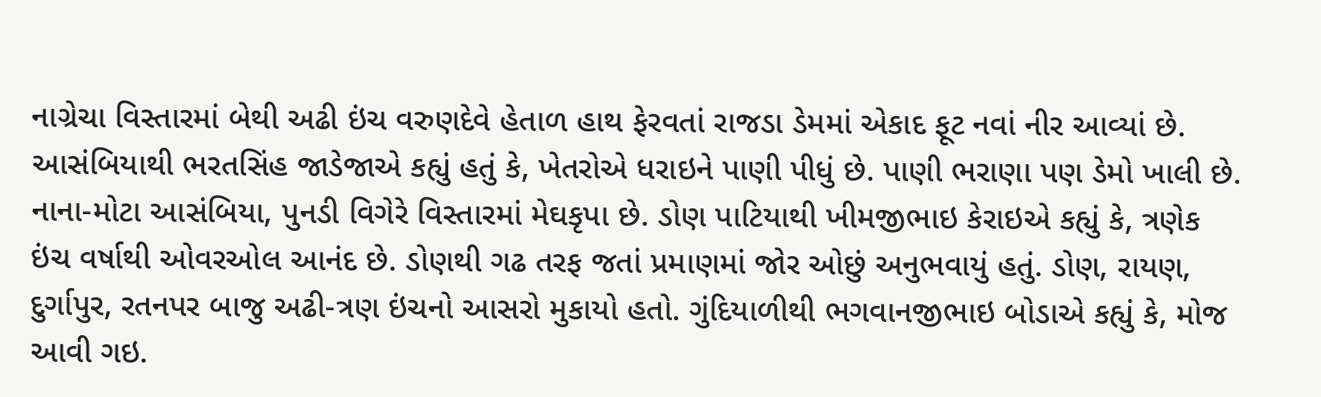નાગ્રેચા વિસ્તારમાં બેથી અઢી ઇંચ વરુણદેવે હેતાળ હાથ ફેરવતાં રાજડા ડેમમાં એકાદ ફૂટ નવાં નીર આવ્યાં છે. આસંબિયાથી ભરતસિંહ જાડેજાએ કહ્યું હતું કે, ખેતરોએ ધરાઇને પાણી પીધું છે. પાણી ભરાણા પણ ડેમો ખાલી છે. નાના-મોટા આસંબિયા, પુનડી વિગેરે વિસ્તારમાં મેઘકૃપા છે. ડોણ પાટિયાથી ખીમજીભાઇ કેરાઇએ કહ્યું કે, ત્રણેક ઇંચ વર્ષાથી ઓવરઓલ આનંદ છે. ડોણથી ગઢ તરફ જતાં પ્રમાણમાં જોર ઓછું અનુભવાયું હતું. ડોણ, રાયણ, દુર્ગાપુર, રતનપર બાજુ અઢી-ત્રણ ઇંચનો આસરો મુકાયો હતો. ગુંદિયાળીથી ભગવાનજીભાઇ બોડાએ કહ્યું કે, મોજ આવી ગઇ.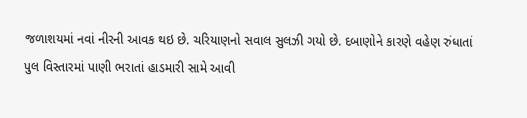જળાશયમાં નવાં નીરની આવક થઇ છે. ચરિયાણનો સવાલ સુલઝી ગયો છે. દબાણોને કારણે વહેણ રુંધાતાં પુલ વિસ્તારમાં પાણી ભરાતાં હાડમારી સામે આવી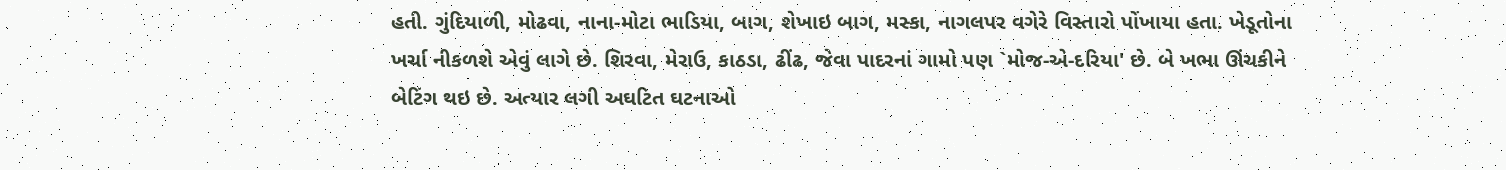હતી. ગુંદિયાળી, મોઢવા, નાના-મોટા ભાડિયા, બાગ, શેખાઇ બાગ, મસ્કા, નાગલપર વગેરે વિસ્તારો પોંખાયા હતા. ખેડૂતોના ખર્ચા નીકળશે એવું લાગે છે. શિરવા, મેરાઉ, કાઠડા, ઢીંઢ, જેવા પાદરનાં ગામો પણ `મોજ-એ-દરિયા' છે. બે ખભા ઊંચકીને બેટિંગ થઇ છે. અત્યાર લગી અઘટિત ઘટનાઓ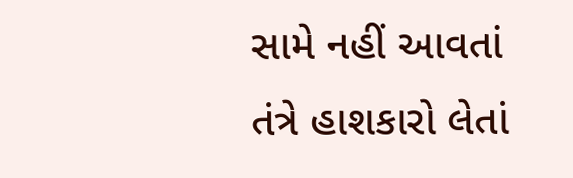સામે નહીં આવતાં તંત્રે હાશકારો લેતાં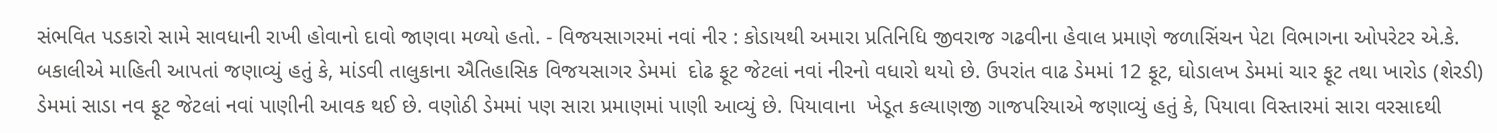સંભવિત પડકારો સામે સાવધાની રાખી હોવાનો દાવો જાણવા મળ્યો હતો. - વિજયસાગરમાં નવાં નીર : કોડાયથી અમારા પ્રતિનિધિ જીવરાજ ગઢવીના હેવાલ પ્રમાણે જળાસિંચન પેટા વિભાગના ઓપરેટર એ.કે. બકાલીએ માહિતી આપતાં જણાવ્યું હતું કે, માંડવી તાલુકાના ઐતિહાસિક વિજયસાગર ડેમમાં  દોઢ ફૂટ જેટલાં નવાં નીરનો વધારો થયો છે. ઉપરાંત વાઢ ડેમમાં 12 ફૂટ, ઘોડાલખ ડેમમાં ચાર ફૂટ તથા ખારોડ (શેરડી) ડેમમાં સાડા નવ ફૂટ જેટલાં નવાં પાણીની આવક થઈ છે. વણોઠી ડેમમાં પણ સારા પ્રમાણમાં પાણી આવ્યું છે. પિયાવાના  ખેડૂત કલ્યાણજી ગાજપરિયાએ જણાવ્યું હતું કે, પિયાવા વિસ્તારમાં સારા વરસાદથી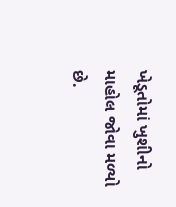ખેડૂતોમાં ખુશીનો માહોલ જોવા મળ્યો છે.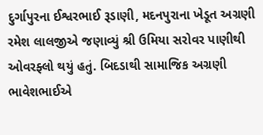દુર્ગાપુરના ઈશ્વરભાઈ રૂડાણી, મદનપુરાના ખેડૂત અગ્રણી રમેશ લાલજીએ જણાવ્યું શ્રી ઉમિયા સરોવર પાણીથી ઓવરફ્લો થયું હતું. બિદડાથી સામાજિક અગ્રણી ભાવેશભાઈએ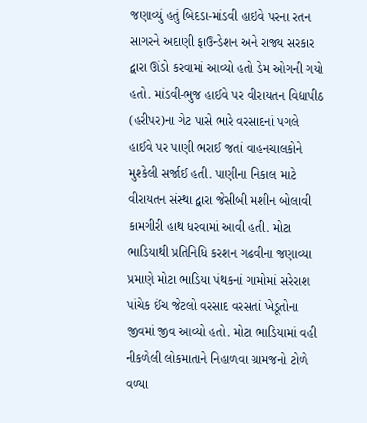જણાવ્યું હતું બિદડા-માંડવી હાઇવે પરના રતન સાગરને અદાણી ફાઉન્ડેશન અને રાજ્ય સરકાર દ્વારા ઊંડો કરવામાં આવ્યો હતો ડેમ ઓગની ગયો હતો. માંડવી-ભુજ હાઈવે પર વીરાયતન વિદ્યાપીઠ (હરીપર)ના ગેટ પાસે ભારે વરસાદનાં પગલે હાઈવે પર પાણી ભરાઈ જતાં વાહનચાલકોને મુશ્કેલી સર્જાઈ હતી. પાણીના નિકાલ માટે વીરાયતન સંસ્થા દ્વારા જેસીબી મશીન બોલાવી કામગીરી હાથ ધરવામાં આવી હતી. મોટા ભાડિયાથી પ્રતિનિધિ કરશન ગઢવીના જણાવ્યા પ્રમાણે મોટા ભાડિયા પંથકનાં ગામોમાં સરેરાશ પાંચેક ઈંચ જેટલો વરસાદ વરસતાં ખેડૂતોના જીવમાં જીવ આવ્યો હતો. મોટા ભાડિયામાં વહી નીકળેલી લોકમાતાને નિહાળવા ગ્રામજનો ટોળે વળ્યા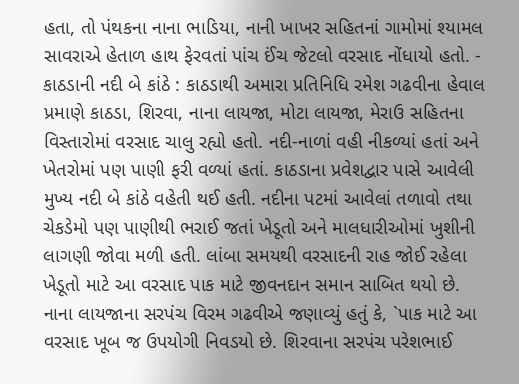હતા, તો પંથકના નાના ભાડિયા, નાની ખાખર સહિતનાં ગામોમાં શ્યામલ સાવરાએ હેતાળ હાથ ફેરવતાં પાંચ ઈંચ જેટલો વરસાદ નોંધાયો હતો. - કાઠડાની નદી બે કાંઠે : કાઠડાથી અમારા પ્રતિનિધિ રમેશ ગઢવીના હેવાલ પ્રમાણે કાઠડા, શિરવા, નાના લાયજા, મોટા લાયજા, મેરાઉ સહિતના વિસ્તારોમાં વરસાદ ચાલુ રહ્યો હતો. નદી-નાળાં વહી નીકળ્યાં હતાં અને ખેતરોમાં પણ પાણી ફરી વળ્યાં હતાં. કાઠડાના પ્રવેશદ્વાર પાસે આવેલી મુખ્ય નદી બે કાંઠે વહેતી થઈ હતી. નદીના પટમાં આવેલાં તળાવો તથા ચેકડેમો પણ પાણીથી ભરાઈ જતાં ખેડૂતો અને માલધારીઓમાં ખુશીની લાગણી જોવા મળી હતી. લાંબા સમયથી વરસાદની રાહ જોઈ રહેલા ખેડૂતો માટે આ વરસાદ પાક માટે જીવનદાન સમાન સાબિત થયો છે. નાના લાયજાના સરપંચ વિરમ ગઢવીએ જણાવ્યું હતું કે, `પાક માટે આ વરસાદ ખૂબ જ ઉપયોગી નિવડયો છે. શિરવાના સરપંચ પરેશભાઈ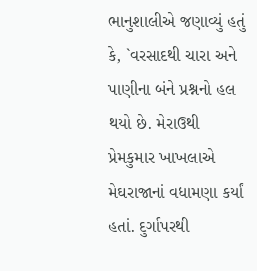ભાનુશાલીએ જણાવ્યું હતું કે, `વરસાદથી ચારા અને પાણીના બંને પ્રશ્નનો હલ થયો છે. મેરાઉથી પ્રેમકુમાર ખાખલાએ મેઘરાજાનાં વધામણા કર્યાં હતાં. દુર્ગાપરથી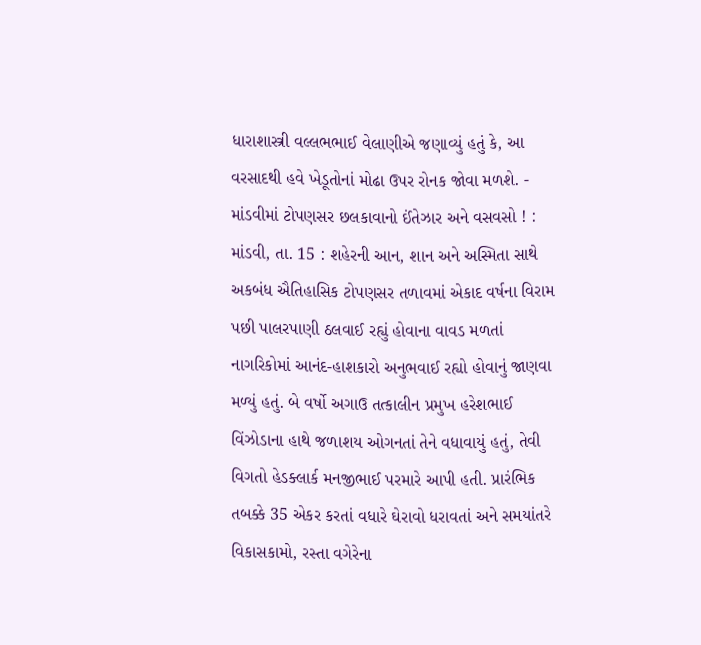ધારાશાસ્ત્રી વલ્લભભાઈ વેલાણીએ જણાવ્યું હતું કે, આ વરસાદથી હવે ખેડૂતોનાં મોઢા ઉપર રોનક જોવા મળશે. - માંડવીમાં ટોપણસર છલકાવાનો ઈંતેઝાર અને વસવસો ! : માંડવી, તા. 15 : શહેરની આન, શાન અને અસ્મિતા સાથે અકબંધ ઐતિહાસિક ટોપણસર તળાવમાં એકાદ વર્ષના વિરામ પછી પાલરપાણી ઠલવાઈ રહ્યું હોવાના વાવડ મળતાં નાગરિકોમાં આનંદ-હાશકારો અનુભવાઈ રહ્યો હોવાનું જાણવા મળ્યું હતું. બે વર્ષો અગાઉ તત્કાલીન પ્રમુખ હરેશભાઈ વિંઝોડાના હાથે જળાશય ઓગનતાં તેને વધાવાયું હતું, તેવી વિગતો હેડક્લાર્ક મનજીભાઈ પરમારે આપી હતી. પ્રારંભિક તબક્કે 35 એકર કરતાં વધારે ઘેરાવો ધરાવતાં અને સમયાંતરે વિકાસકામો, રસ્તા વગેરેના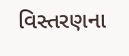વિસ્તરણના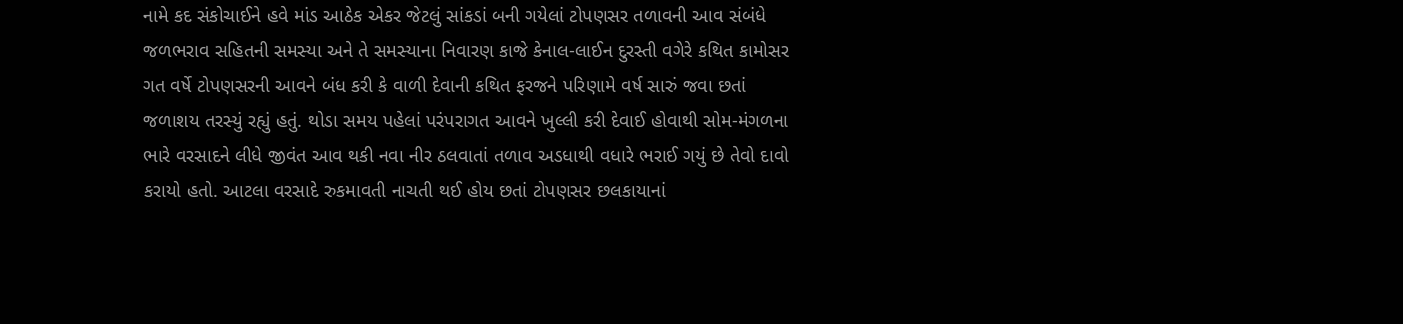નામે કદ સંકોચાઈને હવે માંડ આઠેક એકર જેટલું સાંકડાં બની ગયેલાં ટોપણસર તળાવની આવ સંબંધે જળભરાવ સહિતની સમસ્યા અને તે સમસ્યાના નિવારણ કાજે કેનાલ-લાઈન દુરસ્તી વગેરે કથિત કામોસર ગત વર્ષે ટોપણસરની આવને બંધ કરી કે વાળી દેવાની કથિત ફરજને પરિણામે વર્ષ સારું જવા છતાં જળાશય તરસ્યું રહ્યું હતું. થોડા સમય પહેલાં પરંપરાગત આવને ખુલ્લી કરી દેવાઈ હોવાથી સોમ-મંગળના ભારે વરસાદને લીધે જીવંત આવ થકી નવા નીર ઠલવાતાં તળાવ અડધાથી વધારે ભરાઈ ગયું છે તેવો દાવો કરાયો હતો. આટલા વરસાદે રુકમાવતી નાચતી થઈ હોય છતાં ટોપણસર છલકાયાનાં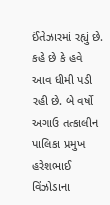ઈંતેઝારમાં રહ્યું છે. કહે છે કે હવે આવ ધીમી પડી રહી છે. બે વર્ષો અગાઉ તત્કાલીન પાલિકા પ્રમુખ હરેશભાઈ વિંઝોડાના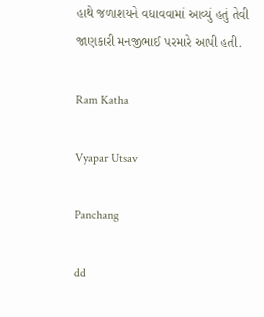હાથે જળાશયને વધાવવામાં આવ્યું હતું તેવી જાણકારી મનજીભાઈ પરમારે આપી હતી.

Ram Katha

Vyapar Utsav

Panchang

dd